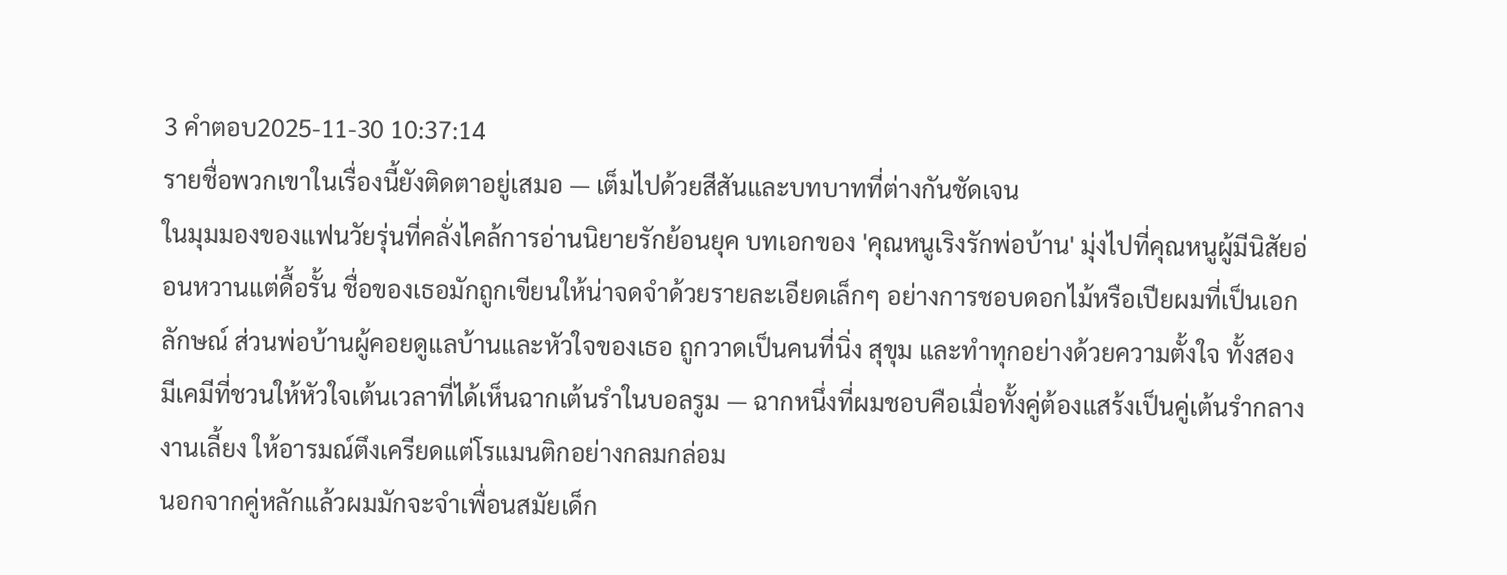3 คำตอบ2025-11-30 10:37:14
รายชื่อพวกเขาในเรื่องนี้ยังติดตาอยู่เสมอ — เต็มไปด้วยสีสันและบทบาทที่ต่างกันชัดเจน
ในมุมมองของแฟนวัยรุ่นที่คลั่งไคล้การอ่านนิยายรักย้อนยุค บทเอกของ 'คุณหนูเริงรักพ่อบ้าน' มุ่งไปที่คุณหนูผู้มีนิสัยอ่อนหวานแต่ดื้อรั้น ชื่อของเธอมักถูกเขียนให้น่าจดจำด้วยรายละเอียดเล็กๆ อย่างการชอบดอกไม้หรือเปียผมที่เป็นเอกลักษณ์ ส่วนพ่อบ้านผู้คอยดูแลบ้านและหัวใจของเธอ ถูกวาดเป็นคนที่นิ่ง สุขุม และทำทุกอย่างด้วยความตั้งใจ ทั้งสองมีเคมีที่ชวนให้หัวใจเต้นเวลาที่ได้เห็นฉากเต้นรำในบอลรูม — ฉากหนึ่งที่ผมชอบคือเมื่อทั้งคู่ต้องแสร้งเป็นคู่เต้นรำกลางงานเลี้ยง ให้อารมณ์ตึงเครียดแต่โรแมนติกอย่างกลมกล่อม
นอกจากคู่หลักแล้วผมมักจะจำเพื่อนสมัยเด็ก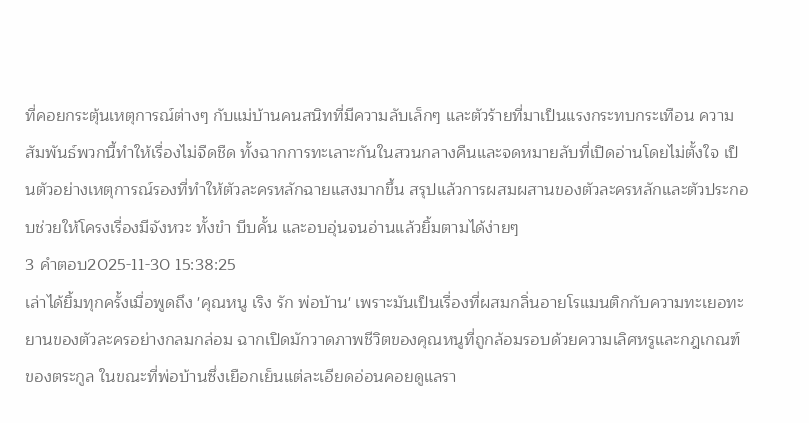ที่คอยกระตุ้นเหตุการณ์ต่างๆ กับแม่บ้านคนสนิทที่มีความลับเล็กๆ และตัวร้ายที่มาเป็นแรงกระทบกระเทือน ความสัมพันธ์พวกนี้ทำให้เรื่องไม่จืดชืด ทั้งฉากการทะเลาะกันในสวนกลางคืนและจดหมายลับที่เปิดอ่านโดยไม่ตั้งใจ เป็นตัวอย่างเหตุการณ์รองที่ทำให้ตัวละครหลักฉายแสงมากขึ้น สรุปแล้วการผสมผสานของตัวละครหลักและตัวประกอบช่วยให้โครงเรื่องมีจังหวะ ทั้งขำ บีบคั้น และอบอุ่นจนอ่านแล้วยิ้มตามได้ง่ายๆ
3 คำตอบ2025-11-30 15:38:25
เล่าได้ยิ้มทุกครั้งเมื่อพูดถึง 'คุณหนู เริง รัก พ่อบ้าน' เพราะมันเป็นเรื่องที่ผสมกลิ่นอายโรแมนติกกับความทะเยอทะยานของตัวละครอย่างกลมกล่อม ฉากเปิดมักวาดภาพชีวิตของคุณหนูที่ถูกล้อมรอบด้วยความเลิศหรูและกฎเกณฑ์ของตระกูล ในขณะที่พ่อบ้านซึ่งเยือกเย็นแต่ละเอียดอ่อนคอยดูแลรา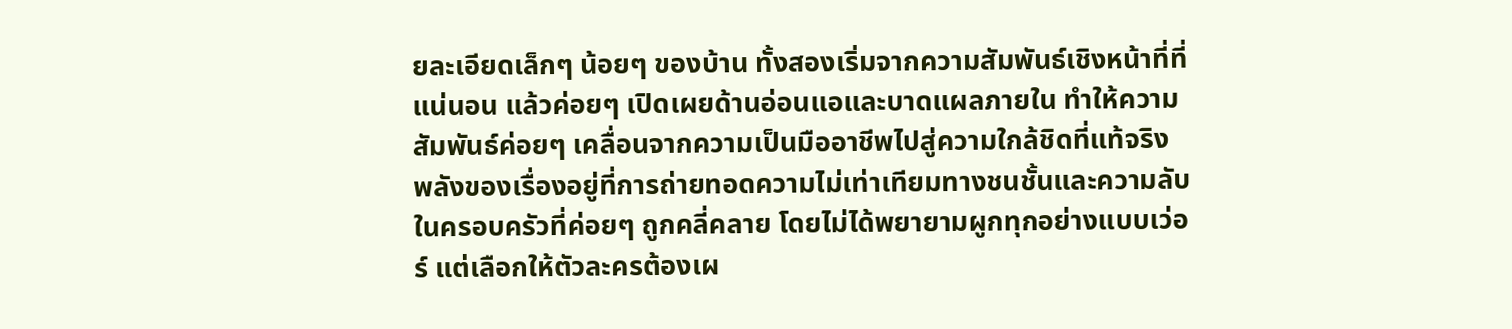ยละเอียดเล็กๆ น้อยๆ ของบ้าน ทั้งสองเริ่มจากความสัมพันธ์เชิงหน้าที่ที่แน่นอน แล้วค่อยๆ เปิดเผยด้านอ่อนแอและบาดแผลภายใน ทำให้ความสัมพันธ์ค่อยๆ เคลื่อนจากความเป็นมืออาชีพไปสู่ความใกล้ชิดที่แท้จริง
พลังของเรื่องอยู่ที่การถ่ายทอดความไม่เท่าเทียมทางชนชั้นและความลับในครอบครัวที่ค่อยๆ ถูกคลี่คลาย โดยไม่ได้พยายามผูกทุกอย่างแบบเว่อร์ แต่เลือกให้ตัวละครต้องเผ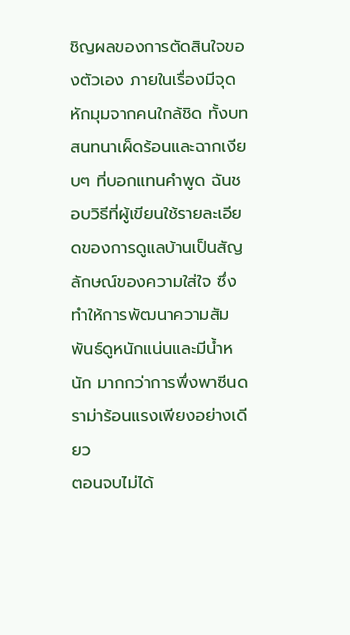ชิญผลของการตัดสินใจของตัวเอง ภายในเรื่องมีจุดหักมุมจากคนใกล้ชิด ทั้งบทสนทนาเผ็ดร้อนและฉากเงียบๆ ที่บอกแทนคำพูด ฉันชอบวิธีที่ผู้เขียนใช้รายละเอียดของการดูแลบ้านเป็นสัญลักษณ์ของความใส่ใจ ซึ่งทำให้การพัฒนาความสัมพันธ์ดูหนักแน่นและมีน้ำหนัก มากกว่าการพึ่งพาซีนดราม่าร้อนแรงเพียงอย่างเดียว
ตอนจบไม่ได้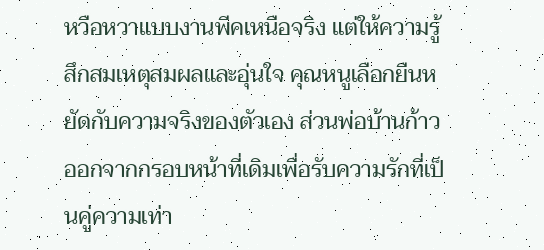หวือหวาแบบงานพีคเหนือจริง แต่ให้ความรู้สึกสมเหตุสมผลและอุ่นใจ คุณหนูเลือกยืนหยัดกับความจริงของตัวเอง ส่วนพ่อบ้านก้าวออกจากกรอบหน้าที่เดิมเพื่อรับความรักที่เป็นคู่ความเท่า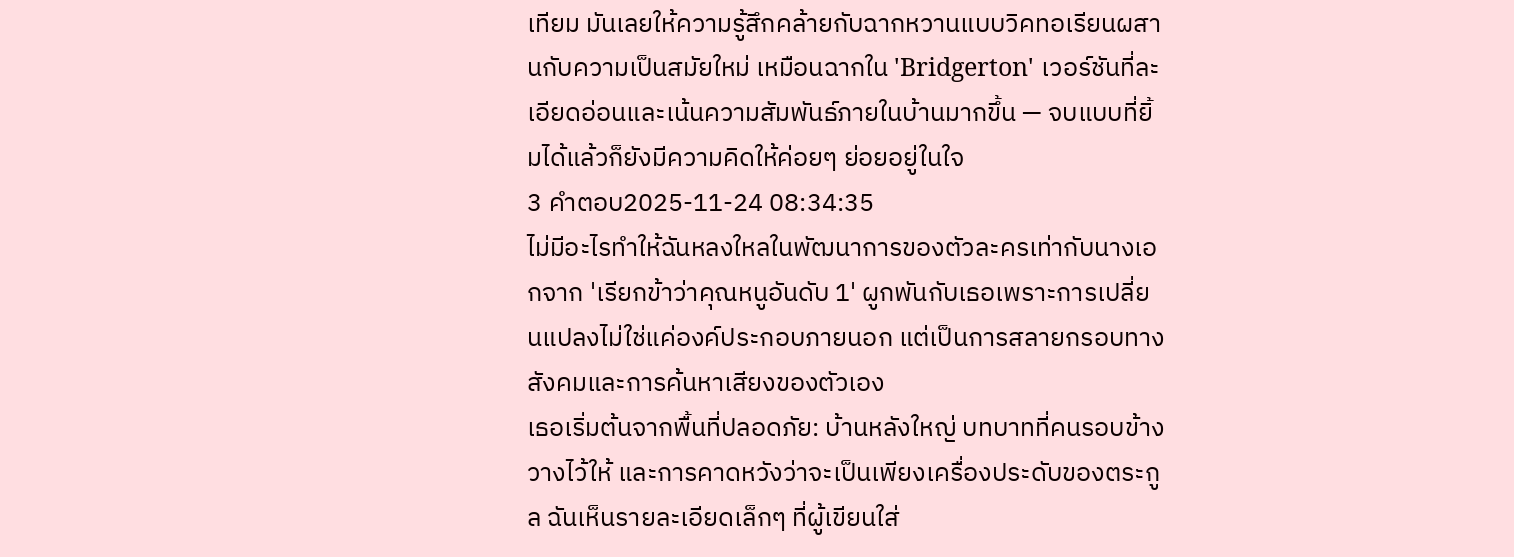เทียม มันเลยให้ความรู้สึกคล้ายกับฉากหวานแบบวิคทอเรียนผสานกับความเป็นสมัยใหม่ เหมือนฉากใน 'Bridgerton' เวอร์ชันที่ละเอียดอ่อนและเน้นความสัมพันธ์ภายในบ้านมากขึ้น — จบแบบที่ยิ้มได้แล้วก็ยังมีความคิดให้ค่อยๆ ย่อยอยู่ในใจ
3 คำตอบ2025-11-24 08:34:35
ไม่มีอะไรทำให้ฉันหลงใหลในพัฒนาการของตัวละครเท่ากับนางเอกจาก 'เรียกข้าว่าคุณหนูอันดับ 1' ผูกพันกับเธอเพราะการเปลี่ยนแปลงไม่ใช่แค่องค์ประกอบภายนอก แต่เป็นการสลายกรอบทางสังคมและการค้นหาเสียงของตัวเอง
เธอเริ่มต้นจากพื้นที่ปลอดภัย: บ้านหลังใหญ่ บทบาทที่คนรอบข้างวางไว้ให้ และการคาดหวังว่าจะเป็นเพียงเครื่องประดับของตระกูล ฉันเห็นรายละเอียดเล็กๆ ที่ผู้เขียนใส่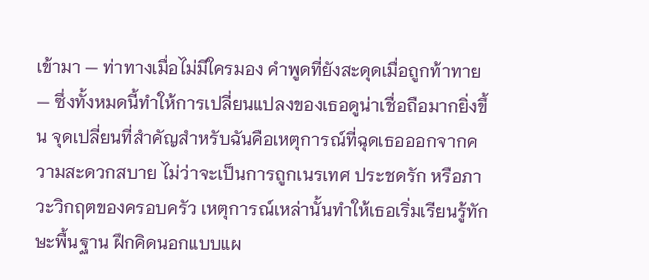เข้ามา — ท่าทางเมื่อไม่มีใครมอง คำพูดที่ยังสะดุดเมื่อถูกท้าทาย — ซึ่งทั้งหมดนี้ทำให้การเปลี่ยนแปลงของเธอดูน่าเชื่อถือมากยิ่งขึ้น จุดเปลี่ยนที่สำคัญสำหรับฉันคือเหตุการณ์ที่ฉุดเธอออกจากความสะดวกสบาย ไม่ว่าจะเป็นการถูกเนรเทศ ประชดรัก หรือภาวะวิกฤตของครอบครัว เหตุการณ์เหล่านั้นทำให้เธอเริ่มเรียนรู้ทักษะพื้นฐาน ฝึกคิดนอกแบบแผ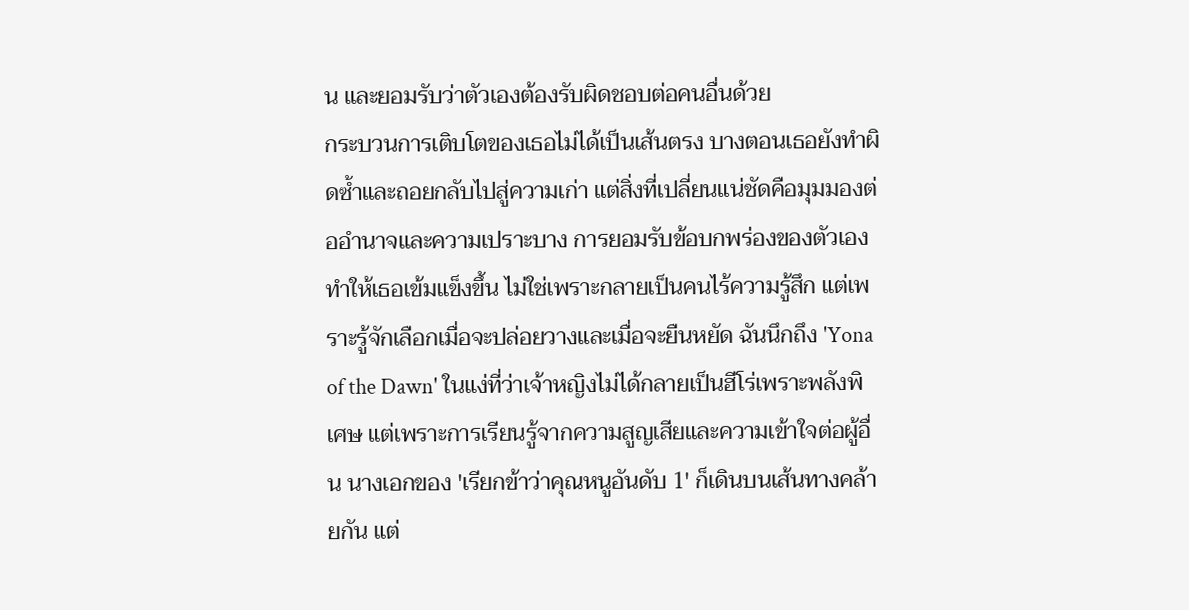น และยอมรับว่าตัวเองต้องรับผิดชอบต่อคนอื่นด้วย
กระบวนการเติบโตของเธอไม่ได้เป็นเส้นตรง บางตอนเธอยังทำผิดซ้ำและถอยกลับไปสู่ความเก่า แต่สิ่งที่เปลี่ยนแน่ชัดคือมุมมองต่ออำนาจและความเปราะบาง การยอมรับข้อบกพร่องของตัวเองทำให้เธอเข้มแข็งขึ้น ไม่ใช่เพราะกลายเป็นคนไร้ความรู้สึก แต่เพราะรู้จักเลือกเมื่อจะปล่อยวางและเมื่อจะยืนหยัด ฉันนึกถึง 'Yona of the Dawn' ในแง่ที่ว่าเจ้าหญิงไม่ได้กลายเป็นฮีโร่เพราะพลังพิเศษ แต่เพราะการเรียนรู้จากความสูญเสียและความเข้าใจต่อผู้อื่น นางเอกของ 'เรียกข้าว่าคุณหนูอันดับ 1' ก็เดินบนเส้นทางคล้ายกัน แต่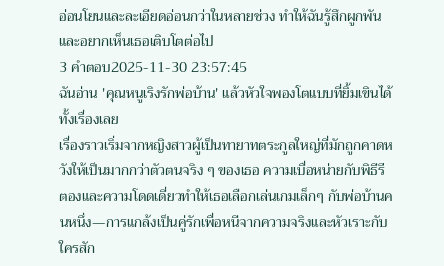อ่อนโยนและละเอียดอ่อนกว่าในหลายช่วง ทำให้ฉันรู้สึกผูกพันและอยากเห็นเธอเติบโตต่อไป
3 คำตอบ2025-11-30 23:57:45
ฉันอ่าน 'คุณหนูเริงรักพ่อบ้าน' แล้วหัวใจพองโตแบบที่ยิ้มเขินได้ทั้งเรื่องเลย
เรื่องราวเริ่มจากหญิงสาวผู้เป็นทายาทตระกูลใหญ่ที่มักถูกคาดหวังให้เป็นมากกว่าตัวตนจริง ๆ ของเธอ ความเบื่อหน่ายกับพิธีรีตองและความโดดเดี่ยวทำให้เธอเลือกเล่นเกมเล็กๆ กับพ่อบ้านคนหนึ่ง—การแกล้งเป็นคู่รักเพื่อหนีจากความจริงและหัวเราะกับใครสัก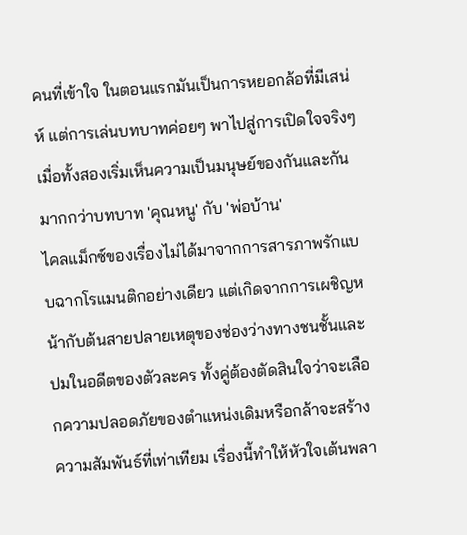คนที่เข้าใจ ในตอนแรกมันเป็นการหยอกล้อที่มีเสน่ห์ แต่การเล่นบทบาทค่อยๆ พาไปสู่การเปิดใจจริงๆ เมื่อทั้งสองเริ่มเห็นความเป็นมนุษย์ของกันและกัน มากกว่าบทบาท 'คุณหนู' กับ 'พ่อบ้าน'
ไคลแม็กซ์ของเรื่องไม่ได้มาจากการสารภาพรักแบบฉากโรแมนติกอย่างเดียว แต่เกิดจากการเผชิญหน้ากับต้นสายปลายเหตุของช่องว่างทางชนชั้นและปมในอดีตของตัวละคร ทั้งคู่ต้องตัดสินใจว่าจะเลือกความปลอดภัยของตำแหน่งเดิมหรือกล้าจะสร้างความสัมพันธ์ที่เท่าเทียม เรื่องนี้ทำให้หัวใจเต้นพลา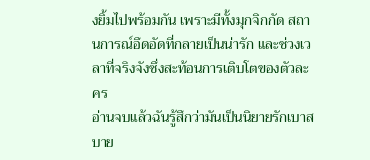งยิ้มไปพร้อมกัน เพราะมีทั้งมุกจิกกัด สถานการณ์อึดอัดที่กลายเป็นน่ารัก และช่วงเวลาที่จริงจังซึ่งสะท้อนการเติบโตของตัวละคร
อ่านจบแล้วฉันรู้สึกว่ามันเป็นนิยายรักเบาสบาย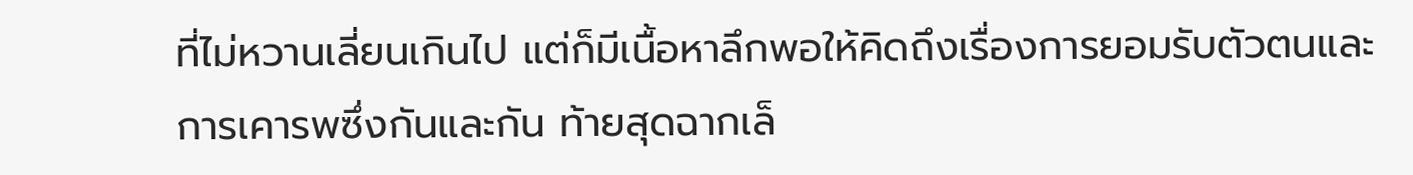ที่ไม่หวานเลี่ยนเกินไป แต่ก็มีเนื้อหาลึกพอให้คิดถึงเรื่องการยอมรับตัวตนและการเคารพซึ่งกันและกัน ท้ายสุดฉากเล็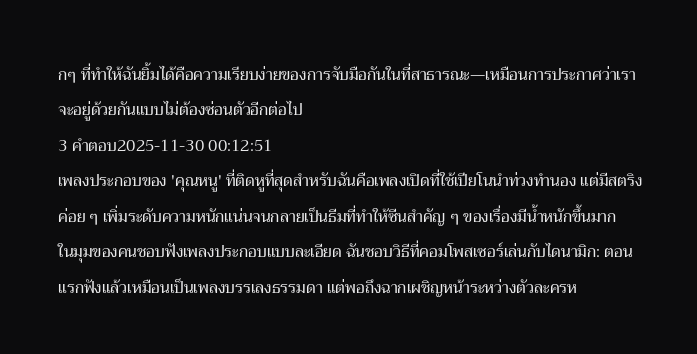กๆ ที่ทำให้ฉันยิ้มได้คือความเรียบง่ายของการจับมือกันในที่สาธารณะ—เหมือนการประกาศว่าเราจะอยู่ด้วยกันแบบไม่ต้องซ่อนตัวอีกต่อไป
3 คำตอบ2025-11-30 00:12:51
เพลงประกอบของ 'คุณหนู' ที่ติดหูที่สุดสำหรับฉันคือเพลงเปิดที่ใช้เปียโนนำท่วงทำนอง แต่มีสตริงค่อย ๆ เพิ่มระดับความหนักแน่นจนกลายเป็นธีมที่ทำให้ซีนสำคัญ ๆ ของเรื่องมีน้ำหนักขึ้นมาก
ในมุมของคนชอบฟังเพลงประกอบแบบละเอียด ฉันชอบวิธีที่คอมโพสเซอร์เล่นกับไดนามิก: ตอนแรกฟังแล้วเหมือนเป็นเพลงบรรเลงธรรมดา แต่พอถึงฉากเผชิญหน้าระหว่างตัวละครห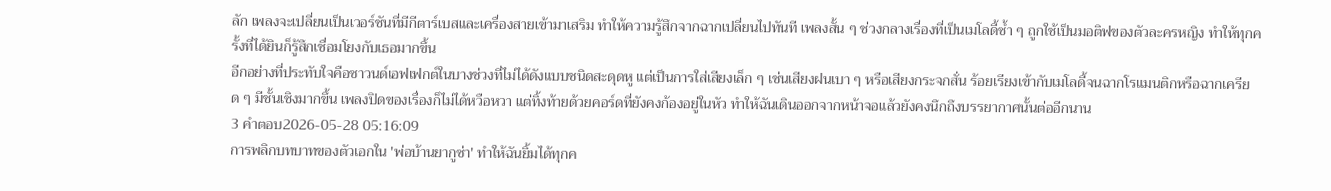ลัก เพลงจะเปลี่ยนเป็นเวอร์ชันที่มีกีตาร์เบสและเครื่องสายเข้ามาเสริม ทำให้ความรู้สึกจากฉากเปลี่ยนไปทันที เพลงสั้น ๆ ช่วงกลางเรื่องที่เป็นเมโลดี้ซ้ำ ๆ ถูกใช้เป็นมอติฟของตัวละครหญิง ทำให้ทุกครั้งที่ได้ยินก็รู้สึกเชื่อมโยงกับเธอมากขึ้น
อีกอย่างที่ประทับใจคือซาวนด์เอฟเฟกต์ในบางช่วงที่ไม่ได้ดังแบบชนิดสะดุดหู แต่เป็นการใส่เสียงเล็ก ๆ เช่นเสียงฝนเบา ๆ หรือเสียงกระจกสั่น ร้อยเรียงเข้ากับเมโลดี้จนฉากโรแมนติกหรือฉากเครียด ๆ มีชั้นเชิงมากขึ้น เพลงปิดของเรื่องก็ไม่ได้หวือหวา แต่ทิ้งท้ายด้วยคอร์ดที่ยังคงก้องอยู่ในหัว ทำให้ฉันเดินออกจากหน้าจอแล้วยังคงนึกถึงบรรยากาศนั้นต่ออีกนาน
3 คำตอบ2026-05-28 05:16:09
การพลิกบทบาทของตัวเอกใน 'พ่อบ้านยากูซ่า' ทำให้ฉันยิ้มได้ทุกค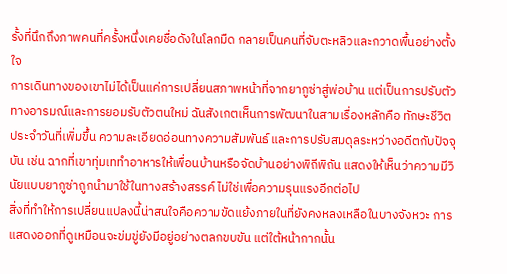รั้งที่นึกถึงภาพคนที่ครั้งหนึ่งเคยชื่อดังในโลกมืด กลายเป็นคนที่จับตะหลิวและกวาดพื้นอย่างตั้งใจ
การเดินทางของเขาไม่ได้เป็นแค่การเปลี่ยนสภาพหน้าที่จากยากูซ่าสู่พ่อบ้าน แต่เป็นการปรับตัวทางอารมณ์และการยอมรับตัวตนใหม่ ฉันสังเกตเห็นการพัฒนาในสามเรื่องหลักคือ ทักษะชีวิตประจำวันที่เพิ่มขึ้น ความละเอียดอ่อนทางความสัมพันธ์ และการปรับสมดุลระหว่างอดีตกับปัจจุบัน เช่น ฉากที่เขาทุ่มเททำอาหารให้เพื่อนบ้านหรือจัดบ้านอย่างพิถีพิถัน แสดงให้เห็นว่าความมีวินัยแบบยากูซ่าถูกนำมาใช้ในทางสร้างสรรค์ ไม่ใช่เพื่อความรุนแรงอีกต่อไป
สิ่งที่ทำให้การเปลี่ยนแปลงนี้น่าสนใจคือความขัดแย้งภายในที่ยังคงหลงเหลือในบางจังหวะ การแสดงออกที่ดูเหมือนจะข่มขู่ยังมีอยู่อย่างตลกขบขัน แต่ใต้หน้ากากนั้น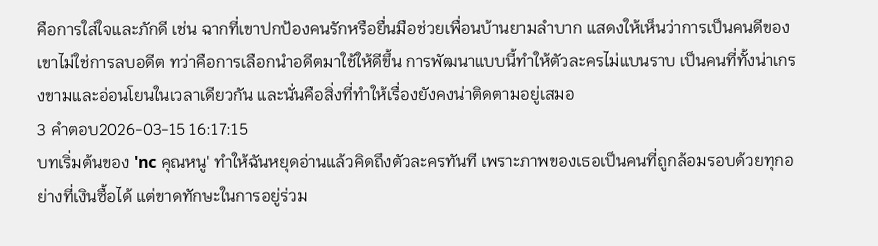คือการใส่ใจและภักดี เช่น ฉากที่เขาปกป้องคนรักหรือยื่นมือช่วยเพื่อนบ้านยามลำบาก แสดงให้เห็นว่าการเป็นคนดีของเขาไม่ใช่การลบอดีต ทว่าคือการเลือกนำอดีตมาใช้ให้ดีขึ้น การพัฒนาแบบนี้ทำให้ตัวละครไม่แบนราบ เป็นคนที่ทั้งน่าเกรงขามและอ่อนโยนในเวลาเดียวกัน และนั่นคือสิ่งที่ทำให้เรื่องยังคงน่าติดตามอยู่เสมอ
3 คำตอบ2026-03-15 16:17:15
บทเริ่มต้นของ 'nc คุณหนู' ทำให้ฉันหยุดอ่านแล้วคิดถึงตัวละครทันที เพราะภาพของเธอเป็นคนที่ถูกล้อมรอบด้วยทุกอย่างที่เงินซื้อได้ แต่ขาดทักษะในการอยู่ร่วม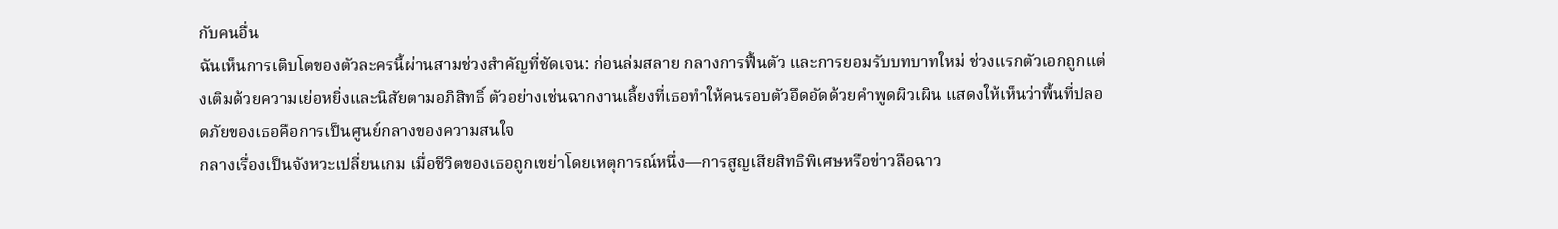กับคนอื่น
ฉันเห็นการเติบโตของตัวละครนี้ผ่านสามช่วงสำคัญที่ชัดเจน: ก่อนล่มสลาย กลางการฟื้นตัว และการยอมรับบทบาทใหม่ ช่วงแรกตัวเอกถูกแต่งเติมด้วยความเย่อหยิ่งและนิสัยตามอภิสิทธิ์ ตัวอย่างเช่นฉากงานเลี้ยงที่เธอทำให้คนรอบตัวอึดอัดด้วยคำพูดผิวเผิน แสดงให้เห็นว่าพื้นที่ปลอดภัยของเธอคือการเป็นศูนย์กลางของความสนใจ
กลางเรื่องเป็นจังหวะเปลี่ยนเกม เมื่อชีวิตของเธอถูกเขย่าโดยเหตุการณ์หนึ่ง—การสูญเสียสิทธิพิเศษหรือข่าวลือฉาว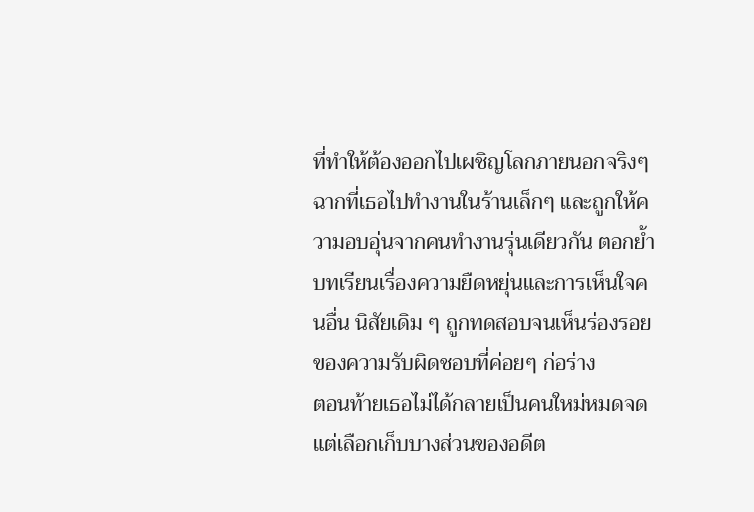ที่ทำให้ต้องออกไปเผชิญโลกภายนอกจริงๆ ฉากที่เธอไปทำงานในร้านเล็กๆ และถูกให้ความอบอุ่นจากคนทำงานรุ่นเดียวกัน ตอกย้ำบทเรียนเรื่องความยืดหยุ่นและการเห็นใจคนอื่น นิสัยเดิม ๆ ถูกทดสอบจนเห็นร่องรอยของความรับผิดชอบที่ค่อยๆ ก่อร่าง
ตอนท้ายเธอไม่ได้กลายเป็นคนใหม่หมดจด แต่เลือกเก็บบางส่วนของอดีต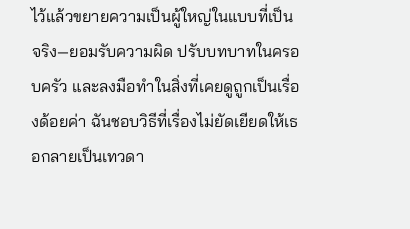ไว้แล้วขยายความเป็นผู้ใหญ่ในแบบที่เป็นจริง—ยอมรับความผิด ปรับบทบาทในครอบครัว และลงมือทำในสิ่งที่เคยดูถูกเป็นเรื่องด้อยค่า ฉันชอบวิธีที่เรื่องไม่ยัดเยียดให้เธอกลายเป็นเทวดา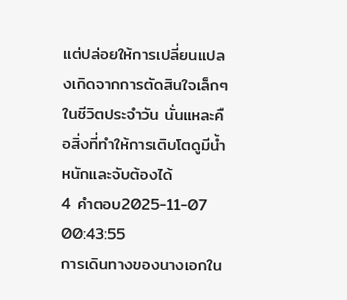แต่ปล่อยให้การเปลี่ยนแปลงเกิดจากการตัดสินใจเล็กๆ ในชีวิตประจำวัน นั่นแหละคือสิ่งที่ทำให้การเติบโตดูมีน้ำหนักและจับต้องได้
4 คำตอบ2025-11-07 00:43:55
การเดินทางของนางเอกใน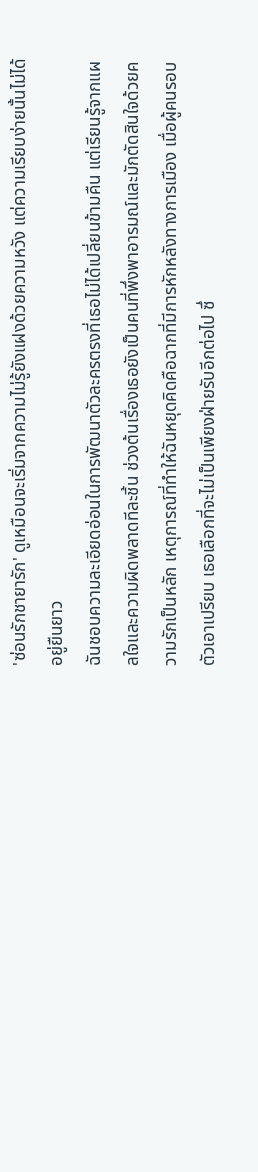'ซ่อนรักชายารัก' ดูเหมือนจะเริ่มจากความไม่รู้ยังแฝงด้วยความหวัง แต่ความเรียบง่ายนั้นไม่ได้อยู่ยืนยาว
ฉันชอบความละเอียดอ่อนในการพัฒนาตัวละครตรงที่เธอไม่ได้เปลี่ยนข้ามคืน แต่เรียนรู้จากแผลใจและความผิดพลาดทีละชิ้น ช่วงต้นเรื่องเธอยังเป็นคนที่พึ่งพาอารมณ์และมักตัดสินใจด้วยความรักเป็นหลัก เหตุการณ์ที่ทำให้ฉันหยุดคิดคือฉากที่มีการหักหลังทางการเมือง เมื่อผู้คนรอบตัวเอาเปรียบ เธอเลือกที่จะไม่เป็นเพียงฝ่ายรับอีกต่อไป ซึ่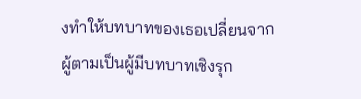งทำให้บทบาทของเธอเปลี่ยนจากผู้ตามเป็นผู้มีบทบาทเชิงรุก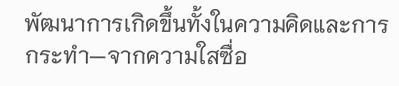พัฒนาการเกิดขึ้นทั้งในความคิดและการกระทำ—จากความใสซื่อ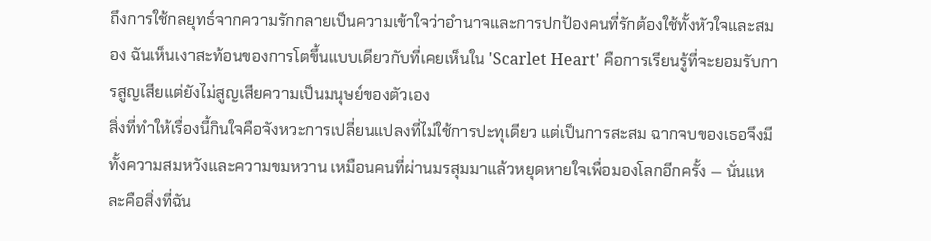ถึงการใช้กลยุทธ์จากความรักกลายเป็นความเข้าใจว่าอำนาจและการปกป้องคนที่รักต้องใช้ทั้งหัวใจและสมอง ฉันเห็นเงาสะท้อนของการโตขึ้นแบบเดียวกับที่เคยเห็นใน 'Scarlet Heart' คือการเรียนรู้ที่จะยอมรับการสูญเสียแต่ยังไม่สูญเสียความเป็นมนุษย์ของตัวเอง
สิ่งที่ทำให้เรื่องนี้กินใจคือจังหวะการเปลี่ยนแปลงที่ไม่ใช้การปะทุเดียว แต่เป็นการสะสม ฉากจบของเธอจึงมีทั้งความสมหวังและความขมหวาน เหมือนคนที่ผ่านมรสุมมาแล้วหยุดหายใจเพื่อมองโลกอีกครั้ง — นั่นแหละคือสิ่งที่ฉัน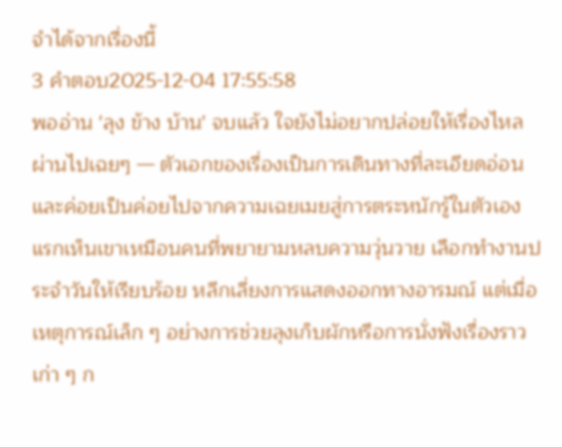จำได้จากเรื่องนี้
3 คำตอบ2025-12-04 17:55:58
พออ่าน 'ลุง ข้าง บ้าน' จบแล้ว ใจยังไม่อยากปล่อยให้เรื่องไหลผ่านไปเฉยๆ — ตัวเอกของเรื่องเป็นการเดินทางที่ละเอียดอ่อนและค่อยเป็นค่อยไปจากความเฉยเมยสู่การตระหนักรู้ในตัวเอง
แรกเห็นเขาเหมือนคนที่พยายามหลบความวุ่นวาย เลือกทำงานประจำวันให้เรียบร้อย หลีกเลี่ยงการแสดงออกทางอารมณ์ แต่เมื่อเหตุการณ์เล็ก ๆ อย่างการช่วยลุงเก็บผักหรือการนั่งฟังเรื่องราวเก่า ๆ ก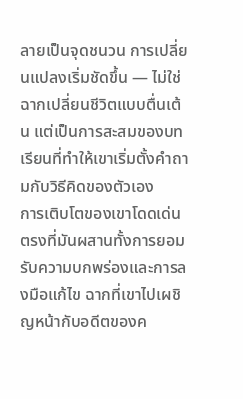ลายเป็นจุดชนวน การเปลี่ยนแปลงเริ่มชัดขึ้น — ไม่ใช่ฉากเปลี่ยนชีวิตแบบตื่นเต้น แต่เป็นการสะสมของบทเรียนที่ทำให้เขาเริ่มตั้งคำถามกับวิธีคิดของตัวเอง
การเติบโตของเขาโดดเด่นตรงที่มันผสานทั้งการยอมรับความบกพร่องและการลงมือแก้ไข ฉากที่เขาไปเผชิญหน้ากับอดีตของค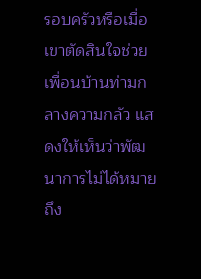รอบครัวหรือเมื่อเขาตัดสินใจช่วยเพื่อนบ้านท่ามกลางความกลัว แสดงให้เห็นว่าพัฒนาการไม่ได้หมายถึง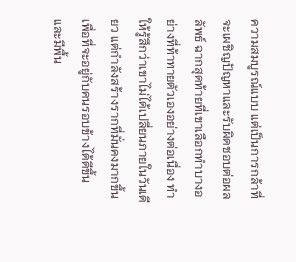ความสมบูรณ์แบบ แต่เป็นการกล้าที่จะเผชิญปัญหาและรับผิดชอบต่อผลลัพธ์ ฉากสุดท้ายที่เขาเลือกทำบางอย่างที่ท้าทายตัวเองอย่างต่อเนื่อง ทำให้รู้สึกว่าเขาไม่ได้เปลี่ยนภายในวันเดียว แต่กำลังสร้างรากที่มั่นคงมากขึ้น เพื่อที่จะอยู่กับคนรอบข้างได้ดีขึ้นและมีพื้น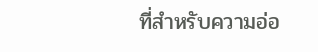ที่สำหรับความอ่อ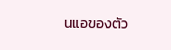นแอของตัว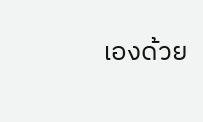เองด้วย